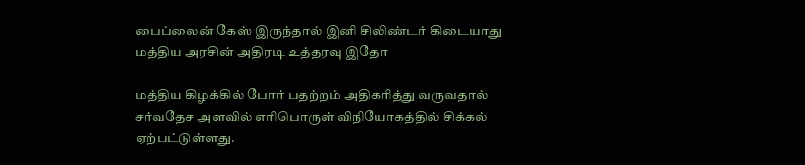பைப்லைன் கேஸ் இருந்தால் இனி சிலிண்டர் கிடையாது மத்திய அரசின் அதிரடி உத்தரவு இதோ

மத்திய கிழக்கில் போர் பதற்றம் அதிகரித்து வருவதால் சர்வதேச அளவில் எரிபொருள் விநியோகத்தில் சிக்கல் ஏற்பட்டுள்ளது.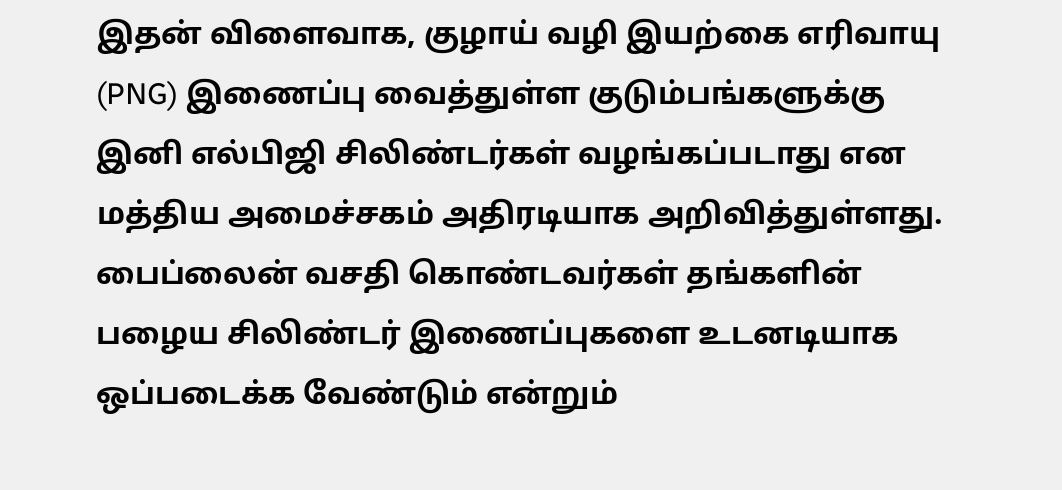இதன் விளைவாக, குழாய் வழி இயற்கை எரிவாயு (PNG) இணைப்பு வைத்துள்ள குடும்பங்களுக்கு இனி எல்பிஜி சிலிண்டர்கள் வழங்கப்படாது என மத்திய அமைச்சகம் அதிரடியாக அறிவித்துள்ளது. பைப்லைன் வசதி கொண்டவர்கள் தங்களின் பழைய சிலிண்டர் இணைப்புகளை உடனடியாக ஒப்படைக்க வேண்டும் என்றும்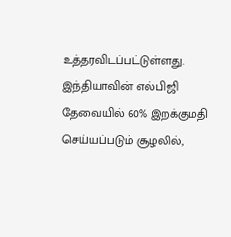உத்தரவிடப்பட்டுள்ளது.
இந்தியாவின் எல்பிஜி தேவையில் 60% இறக்குமதி செய்யப்படும் சூழலில்,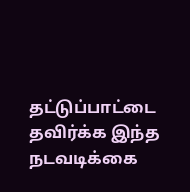தட்டுப்பாட்டை தவிர்க்க இந்த நடவடிக்கை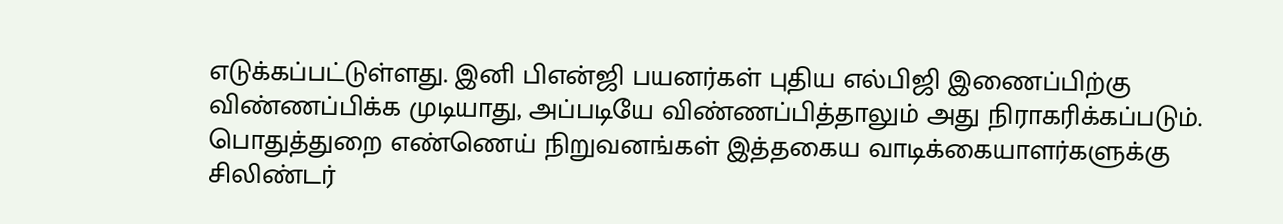எடுக்கப்பட்டுள்ளது. இனி பிஎன்ஜி பயனர்கள் புதிய எல்பிஜி இணைப்பிற்கு விண்ணப்பிக்க முடியாது, அப்படியே விண்ணப்பித்தாலும் அது நிராகரிக்கப்படும். பொதுத்துறை எண்ணெய் நிறுவனங்கள் இத்தகைய வாடிக்கையாளர்களுக்கு சிலிண்டர்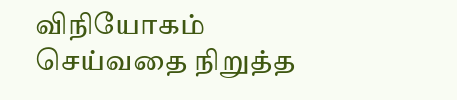விநியோகம் செய்வதை நிறுத்த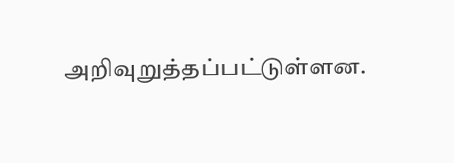அறிவுறுத்தப்பட்டுள்ளன.